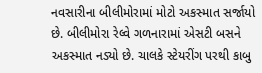નવસારીના બીલીમોરામાં મોટો અકસ્માત સર્જાયો છે. બીલીમોરા રેલ્વે ગળનારામાં એસટી બસને અકસ્માત નડ્યો છે. ચાલકે સ્ટેયરીંગ પરથી કાબુ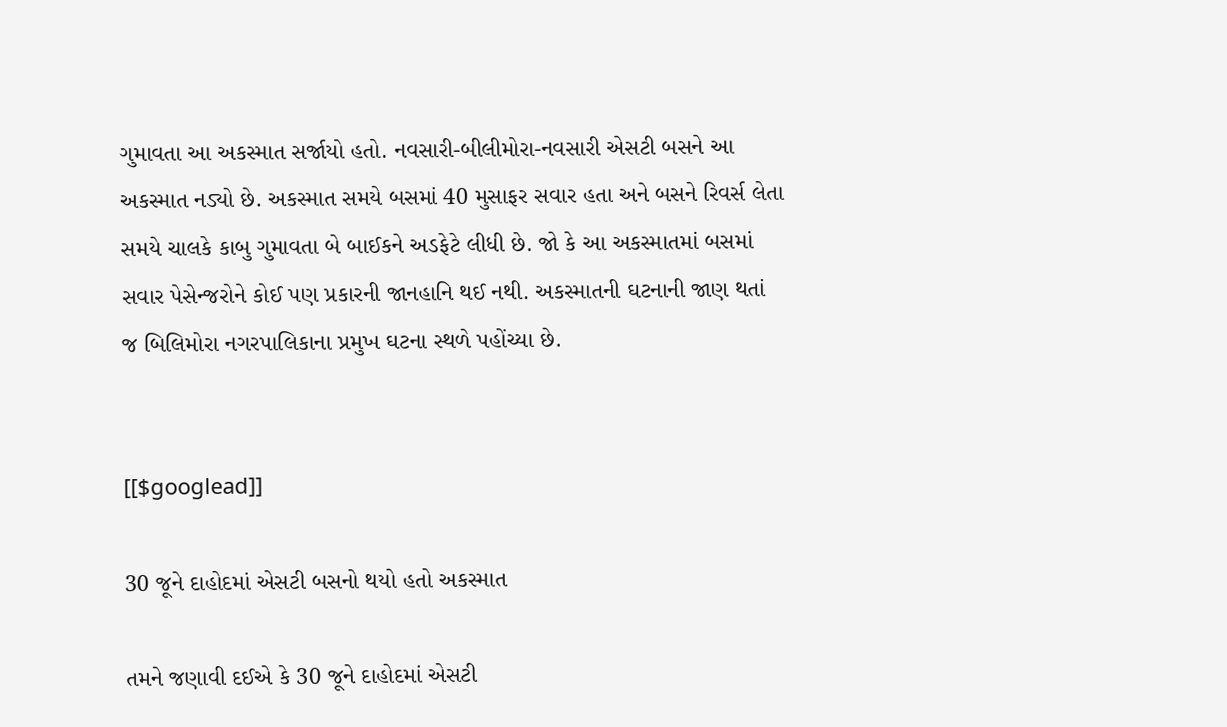ગુમાવતા આ અકસ્માત સર્જાયો હતો. નવસારી-બીલીમોરા-નવસારી એસટી બસને આ અકસ્માત નડ્યો છે. અકસ્માત સમયે બસમાં 40 મુસાફર સવાર હતા અને બસને રિવર્સ લેતા સમયે ચાલકે કાબુ ગુમાવતા બે બાઈકને અડફેટે લીધી છે. જો કે આ અકસ્માતમાં બસમાં સવાર પેસેન્જરોને કોઈ પણ પ્રકારની જાનહાનિ થઈ નથી. અકસ્માતની ઘટનાની જાણ થતાં જ બિલિમોરા નગરપાલિકાના પ્રમુખ ઘટના સ્થળે પહોંચ્યા છે.


[[$googlead]]

30 જૂને દાહોદમાં એસટી બસનો થયો હતો અકસ્માત

તમને જણાવી દઈએ કે 30 જૂને દાહોદમાં એસટી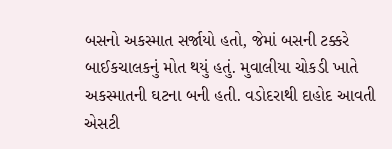બસનો અકસ્માત સર્જાયો હતો, જેમાં બસની ટક્કરે બાઈકચાલકનું મોત થયું હતું. મુવાલીયા ચોકડી ખાતે અકસ્માતની ઘટના બની હતી. વડોદરાથી દાહોદ આવતી એસટી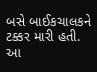બસે બાઈકચાલકને ટક્કર મારી હતી. આ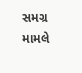સમગ્ર મામલે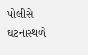પોલીસે ઘટનાસ્થળે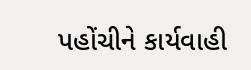પહોંચીને કાર્યવાહી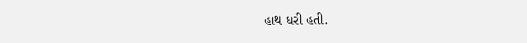હાથ ધરી હતી.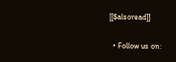[[$alsoread]]

  • Follow us on: